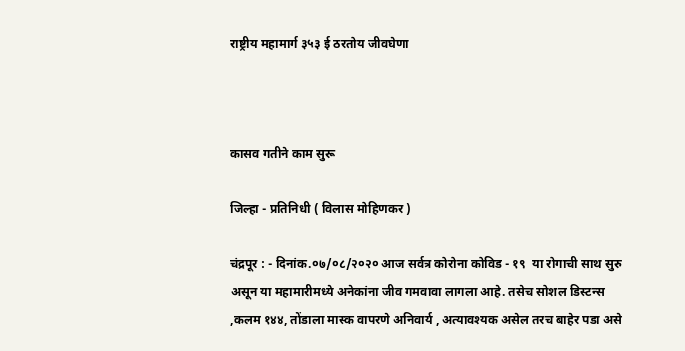राष्ट्रीय महामार्ग ३५३ ई ठरतोय जीवघेणा



कासव गतीने काम सुरू

जिल्हा - प्रतिनिधी ( विलास मोहिणकर )

चंद्रपूर : - दिनांक.०७/०८/२०२० आज सर्वत्र कोरोना कोविड - १९  या रोगाची साथ सुरु असून या महामारीमध्ये अनेकांना जीव गमवावा लागला आहे. तसेच सोशल डिस्टन्स ,कलम १४४, तोंडाला मास्क वापरणे अनिवार्य , अत्यावश्यक असेल तरच बाहेर पडा असे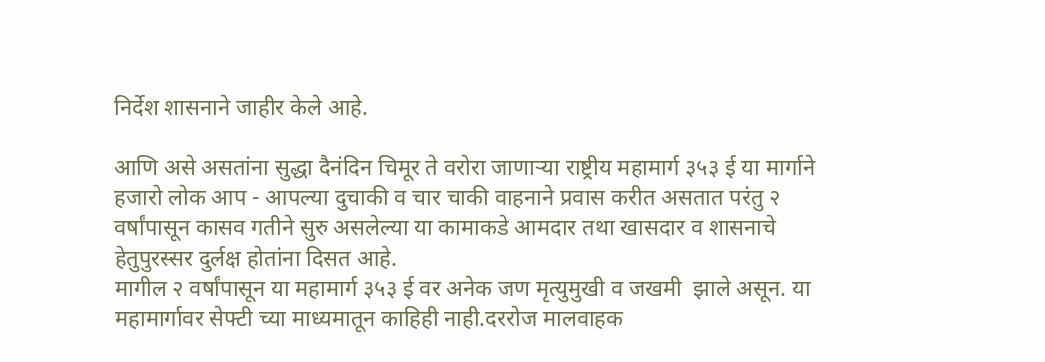निर्देश शासनाने जाहीर केले आहे.

आणि असे असतांना सुद्धा दैनंदिन चिमूर ते वरोरा जाणाऱ्या राष्ट्रीय महामार्ग ३५३ ई या मार्गाने हजारो लोक आप - आपल्या दुचाकी व चार चाकी वाहनाने प्रवास करीत असतात परंतु २ वर्षांपासून कासव गतीने सुरु असलेल्या या कामाकडे आमदार तथा खासदार व शासनाचे हेतुपुरस्सर दुर्लक्ष होतांना दिसत आहे.
मागील २ वर्षांपासून या महामार्ग ३५३ ई वर अनेक जण मृत्युमुखी व जखमी  झाले असून. या महामार्गावर सेफ्टी च्या माध्यमातून काहिही नाही.दररोज मालवाहक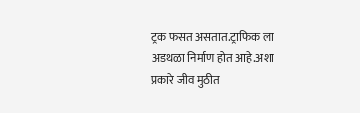ट्रक फसत असतात.ट्राफिक ला अडथळा निर्माण होत आहे.अशा प्रकारे जीव मुठीत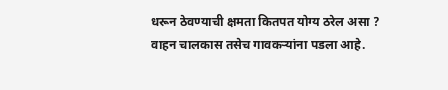धरून ठेवण्याची क्षमता कितपत योग्य ठरेल असा ? वाहन चालकास तसेच गावकऱ्यांना पडला आहे.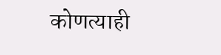कोणत्याही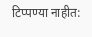टिप्पण्‍या नाहीत: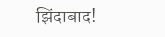झिंदाबाद!